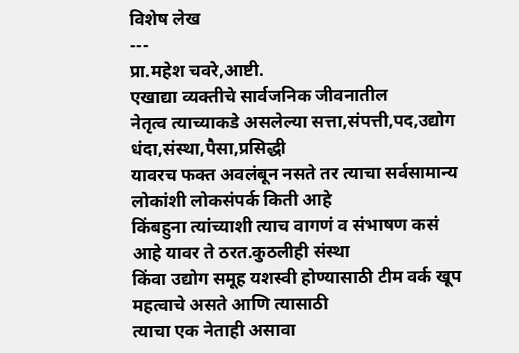विशेष लेख
---
प्रा.महेश चवरे,आष्टी.
एखाद्या व्यक्तीचे सार्वजनिक जीवनातील
नेतृत्व त्याच्याकडे असलेल्या सत्ता,संपत्ती,पद,उद्योग धंदा,संस्था,पैसा,प्रसिद्धी
यावरच फक्त अवलंबून नसते तर त्याचा सर्वसामान्य लोकांशी लोकसंपर्क किती आहे
किंबहुना त्यांच्याशी त्याच वागणं व संभाषण कसं आहे यावर ते ठरत.कुठलीही संस्था
किंवा उद्योग समूह यशस्वी होण्यासाठी टीम वर्क खूप महत्वाचे असते आणि त्यासाठी
त्याचा एक नेताही असावा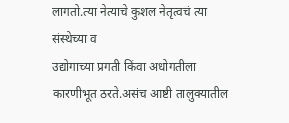लागतो.त्या नेत्याचे कुशल नेतृत्वचं त्या संस्थेच्या व
उद्योगाच्या प्रगती किंवा अधोगतीला कारणीभूत ठरते.असंच आष्टी तालुक्यातील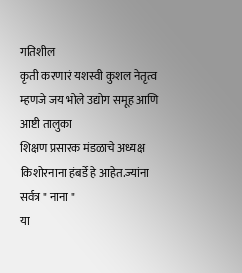गतिशील
कृती करणारं यशस्वी कुशल नेतृत्व म्हणजे जय भोले उद्योग समूह आणि आष्टी तालुका
शिक्षण प्रसारक मंडळाचे अध्यक्ष किशोरनाना हंबर्डे हे आहेत.ज्यांना सर्वत्र " नाना "
या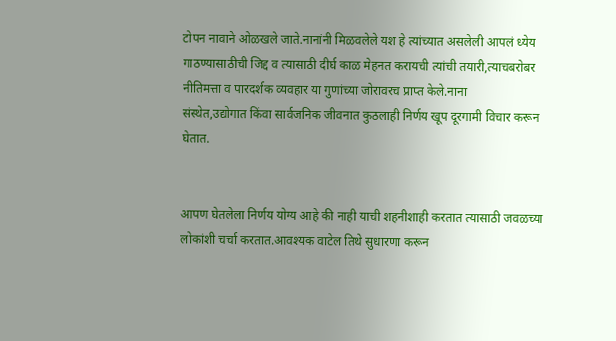टोपन नावाने ओळखले जाते.नानांनी मिळवलेले यश हे त्यांच्यात असलेली आपलं ध्येय
गाठण्यासाठीची जिद्द व त्यासाठी दीर्घ काळ मेहनत करायची त्यांची तयारी,त्याचबरोबर
नीतिमत्ता व पारदर्शक व्यवहार या गुणांच्या जोरावरच प्राप्त केले.नाना
संस्थेत,उद्योगात किंवा सार्वजनिक जीवनात कुठलाही निर्णय खूप दूरगामी विचार करून
घेतात.


आपण घेतलेला निर्णय योग्य आहे की नाही याची शहनीशाही करतात त्यासाठी जवळच्या
लोकांशी चर्चा करतात.आवश्यक वाटेल तिथे सुधारणा करून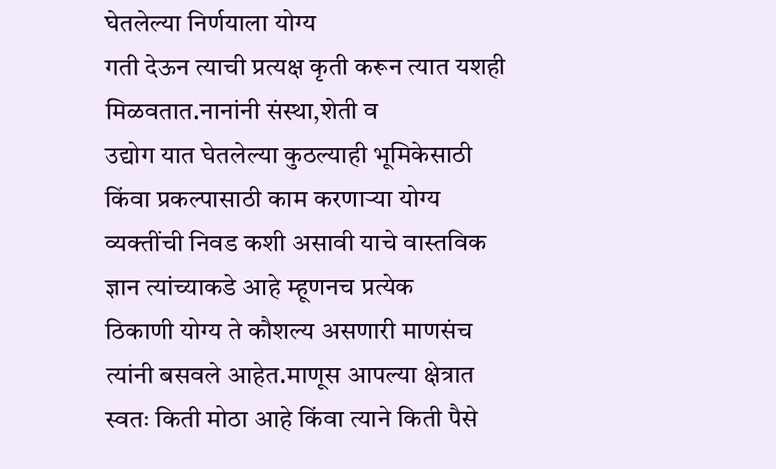घेतलेल्या निर्णयाला योग्य
गती देऊन त्याची प्रत्यक्ष कृती करून त्यात यशही मिळवतात.नानांनी संस्था,शेती व
उद्योग यात घेतलेल्या कुठल्याही भूमिकेसाठी किंवा प्रकल्पासाठी काम करणाऱ्या योग्य
व्यक्तींची निवड कशी असावी याचे वास्तविक ज्ञान त्यांच्याकडे आहे म्हूणनच प्रत्येक
ठिकाणी योग्य ते कौशल्य असणारी माणसंच त्यांनी बसवले आहेत.माणूस आपल्या क्षेत्रात
स्वतः किती मोठा आहे किंवा त्याने किती पैसे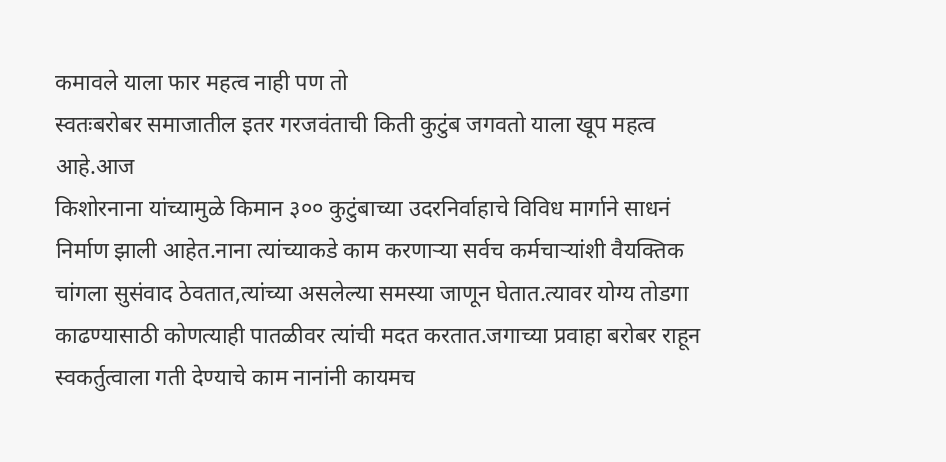कमावले याला फार महत्व नाही पण तो
स्वतःबरोबर समाजातील इतर गरजवंताची किती कुटुंब जगवतो याला खूप महत्व आहे.आज
किशोरनाना यांच्यामुळे किमान ३०० कुटुंबाच्या उदरनिर्वाहाचे विविध मार्गाने साधनं
निर्माण झाली आहेत.नाना त्यांच्याकडे काम करणाऱ्या सर्वच कर्मचाऱ्यांशी वैयक्तिक
चांगला सुसंवाद ठेवतात,त्यांच्या असलेल्या समस्या जाणून घेतात.त्यावर योग्य तोडगा
काढण्यासाठी कोणत्याही पातळीवर त्यांची मदत करतात.जगाच्या प्रवाहा बरोबर राहून
स्वकर्तुत्वाला गती देण्याचे काम नानांनी कायमच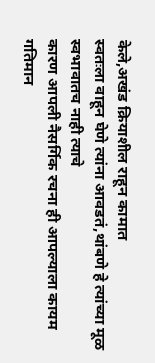केले,अखंड क्रियाशील राहून कामात
स्वतःला वाहून घेणे त्यांना आवडतं,थांबणे हे त्यांच्या मूळ स्वभावातच नाही त्याचे
कारण आपली नैसर्गिक रचना ही आपल्याला कायम गतिमान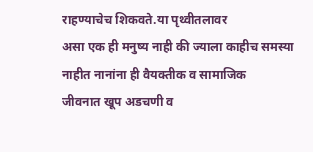राहण्याचेच शिकवते.या पृथ्वीतलावर
असा एक ही मनुष्य नाही की ज्याला काहीच समस्या नाहीत नानांना ही वैयक्तीक व सामाजिक
जीवनात खूप अडचणी व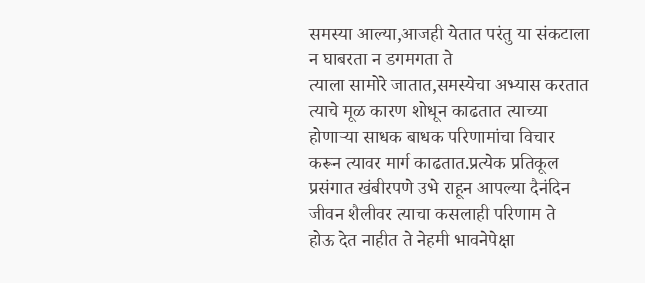समस्या आल्या,आजही येतात परंतु या संकटाला न घाबरता न डगमगता ते
त्याला सामोरे जातात,समस्येचा अभ्यास करतात त्याचे मूळ कारण शोधून काढतात त्याच्या
होणाऱ्या साधक बाधक परिणामांचा विचार करून त्यावर मार्ग काढतात.प्रत्येक प्रतिकूल
प्रसंगात खंबीरपणे उभे राहून आपल्या दैनंदिन जीवन शैलीवर त्याचा कसलाही परिणाम ते
होऊ देत नाहीत ते नेहमी भावनेपेक्षा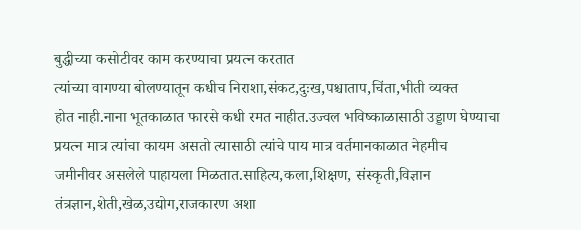बुद्धीच्या कसोटीवर काम करण्याचा प्रयत्न करतात
त्यांच्या वागण्या बोलण्यातून कधीच निराशा,संकट,दुःख,पश्चाताप,चिंता,भीती व्यक्त
होत नाही.नाना भूतकाळात फारसे कधी रमत नाहीत.उज्वल भविष्काळासाठी उड्डाण घेण्याचा
प्रयत्न मात्र त्यांचा कायम असतो त्यासाठी त्यांचे पाय मात्र वर्तमानकाळात नेहमीच
जमीनीवर असलेले पाहायला मिळतात.साहित्य,कला,शिक्षण, संस्कृती,विज्ञान
तंत्रज्ञान,शेती,खेळ,उद्योग,राजकारण अशा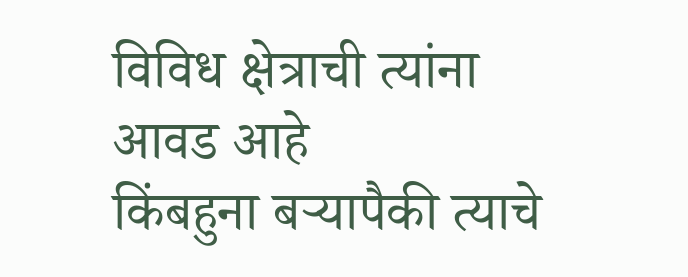विविध क्षेत्राची त्यांना आवड आहे
किंबहुना बऱ्यापैकी त्याचे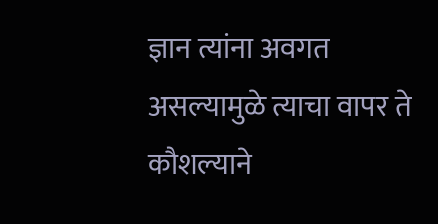ज्ञान त्यांना अवगत असल्यामुळे त्याचा वापर ते कौशल्याने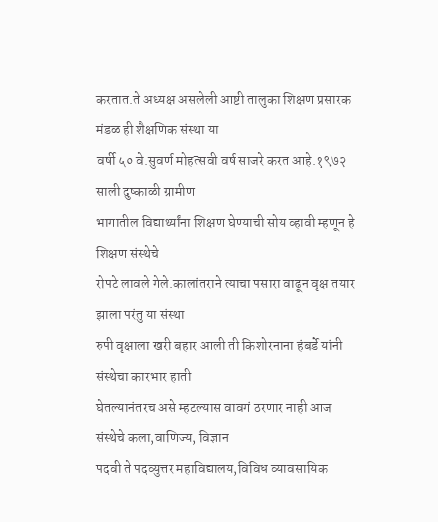करतात.ते अध्यक्ष असलेली आष्टी तालुका शिक्षण प्रसारक मंडळ ही शैक्षणिक संस्था या
वर्षी ५० वे.सुवर्ण मोहत्सवी वर्ष साजरे करत आहे.१९७२ साली दुष्काळी ग्रामीण
भागातील विद्यार्थ्यांना शिक्षण घेण्याची सोय व्हावी म्हणून हे शिक्षण संस्थेचे
रोपटे लावले गेले.कालांतराने त्याचा पसारा वाढून वृक्ष तयार झाला परंतु या संस्था
रुपी वृक्षाला खरी बहार आली ती किशोरनाना हंबर्डे यांनी संस्थेचा कारभार हाती
घेतल्यानंतरच असे म्हटल्यास वावगं ठरणार नाही आज संस्थेचे कला,वाणिज्य, विज्ञान
पदवी ते पदव्युत्तर महाविद्यालय,विविध व्यावसायिक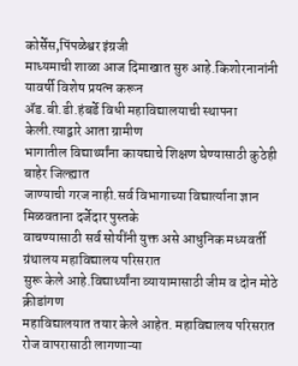कोर्सेस,पिंपळेश्वर इंग्रजी
माध्यमाची शाळा आज दिमाखात सुरु आहे.किशोरनानांनी यावर्षी विशेष प्रयत्न करून
ॲड.बी.डी.हंबर्डे विधी महाविद्यालयाची स्थापना केली.त्याद्वारे आता ग्रामीण
भागातील विद्यार्थ्यांना कायद्याचे शिक्षण घेण्यासाठी कुठेही बाहेर जिल्ह्यात
जाण्याची गरज नाही.सर्व विभागाच्या विद्यार्त्याना ज्ञान मिळवताना दर्जेदार पुस्तके
वाचण्यासाठी सर्व सोयींनी युक्त असे आधुनिक मध्यवर्ती ग्रंथालय महाविद्यालय परिसरात
सुरू केले आहे.विद्यार्थ्यांना व्यायामासाठी जीम व दोन मोठे क्रीडांगण
महाविद्यालयात तयार केले आहेत. महाविद्यालय परिसरात रोज वापरासाठी लागणाऱ्या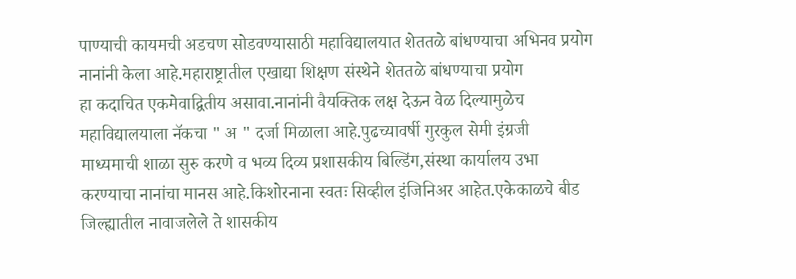पाण्याची कायमची अडचण सोडवण्यासाठी महाविद्यालयात शेततळे बांधण्याचा अभिनव प्रयोग
नानांनी केला आहे.महाराष्ट्रातील एखाद्या शिक्षण संस्थेने शेततळे बांधण्याचा प्रयोग
हा कदाचित एकमेवाद्वितीय असावा.नानांनी वैयक्तिक लक्ष देऊन वेळ दिल्यामुळेच
महाविद्यालयाला नॅकचा " अ " दर्जा मिळाला आहे.पुढच्यावर्षी गुरकुल सेमी इंग्रजी
माध्यमाची शाळा सुरु करणे व भव्य दिव्य प्रशासकीय बिल्डिंग,संस्था कार्यालय उभा
करण्याचा नानांचा मानस आहे.किशोरनाना स्वतः सिव्हील इंजिनिअर आहेत.एकेकाळचे बीड
जिल्ह्यातील नावाजलेले ते शासकीय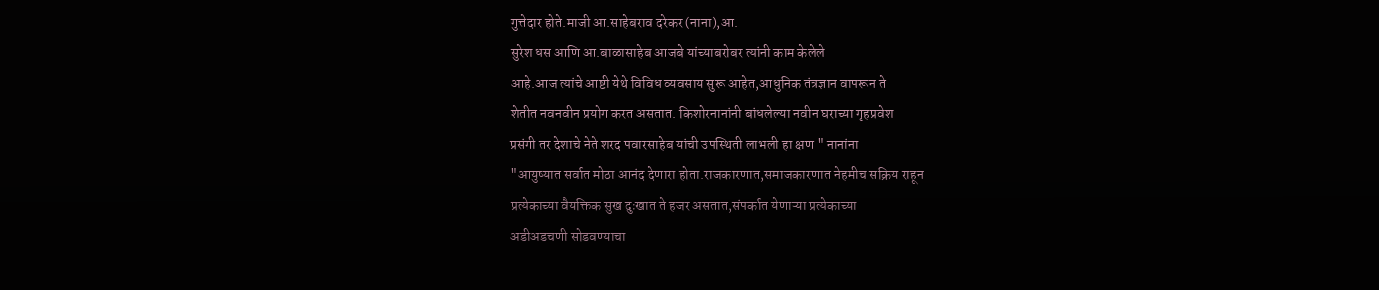गुत्तेदार होते.माजी आ.साहेबराव दरेकर (नाना),आ.
सुरेश धस आणि आ.बाळासाहेब आजबे यांच्याबरोबर त्यांनी काम केलेले
आहे.आज त्यांचे आष्टी येथे विविध व्यवसाय सुरू आहेत,आधुनिक तंत्रज्ञान वापरून ते
शेतीत नवनवीन प्रयोग करत असतात. किशोरनानांनी बांधलेल्या नवीन घराच्या गृहप्रवेश
प्रसंगी तर देशाचे नेते शरद पवारसाहेब यांची उपस्थिती लाभली हा क्षण " नानांना
"आयुष्यात सर्वात मोठा आनंद देणारा होता.राजकारणात,समाजकारणात नेहमीच सक्रिय राहून
प्रत्येकाच्या वैयक्तिक सुख दुःखात ते हजर असतात,संपर्कात येणाऱ्या प्रत्येकाच्या
अडीअडचणी सोडवण्याचा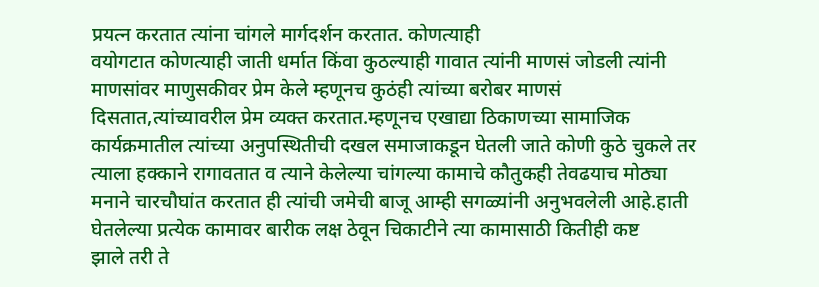प्रयत्न करतात त्यांना चांगले मार्गदर्शन करतात. कोणत्याही
वयोगटात कोणत्याही जाती धर्मात किंवा कुठल्याही गावात त्यांनी माणसं जोडली त्यांनी
माणसांवर माणुसकीवर प्रेम केले म्हणूनच कुठंही त्यांच्या बरोबर माणसं
दिसतात,त्यांच्यावरील प्रेम व्यक्त करतात.म्हणूनच एखाद्या ठिकाणच्या सामाजिक
कार्यक्रमातील त्यांच्या अनुपस्थितीची दखल समाजाकडून घेतली जाते कोणी कुठे चुकले तर
त्याला हक्काने रागावतात व त्याने केलेल्या चांगल्या कामाचे कौतुकही तेवढयाच मोठ्या
मनाने चारचौघांत करतात ही त्यांची जमेची बाजू आम्ही सगळ्यांनी अनुभवलेली आहे.हाती
घेतलेल्या प्रत्येक कामावर बारीक लक्ष ठेवून चिकाटीने त्या कामासाठी कितीही कष्ट
झाले तरी ते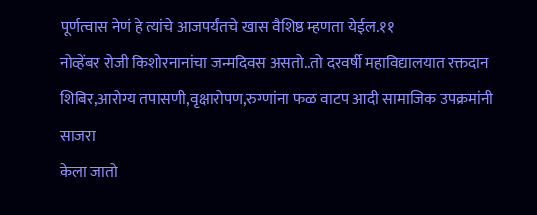पूर्णत्वास नेणं हे त्यांचे आजपर्यंतचे खास वैशिष्ठ म्हणता येईल.११
नोव्हेंबर रोजी किशोरनानांचा जन्मदिवस असतो..तो दरवर्षी महाविद्यालयात रक्तदान
शिबिर,आरोग्य तपासणी,वृक्षारोपण,रुग्णांना फळ वाटप आदी सामाजिक उपक्रमांनी साजरा
केला जातो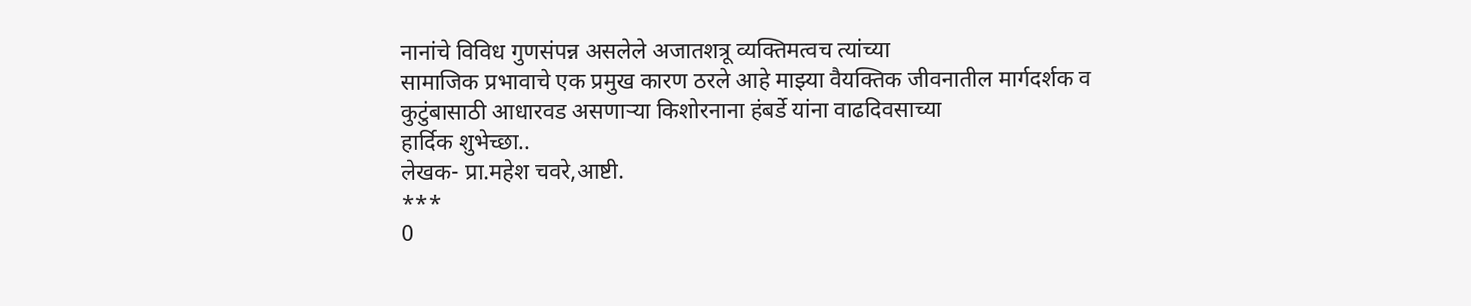नानांचे विविध गुणसंपन्न असलेले अजातशत्रू व्यक्तिमत्वच त्यांच्या
सामाजिक प्रभावाचे एक प्रमुख कारण ठरले आहे माझ्या वैयक्तिक जीवनातील मार्गदर्शक व
कुटुंबासाठी आधारवड असणाऱ्या किशोरनाना हंबर्डे यांना वाढदिवसाच्या
हार्दिक शुभेच्छा..
लेखक- प्रा.महेश चवरे,आष्टी.
***
0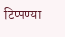टिप्पण्या